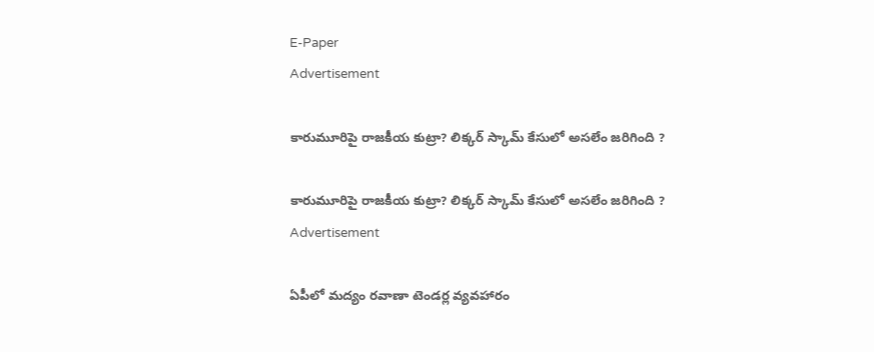E-Paper
Advertisement

కారుమూరిపై రాజకీయ కుట్రా? లిక్కర్ స్కామ్ కేసులో అసలేం జరిగింది ?

కారుమూరిపై రాజకీయ కుట్రా? లిక్కర్ స్కామ్ కేసులో అసలేం జరిగింది ?
Advertisement

ఏపీలో మద్యం రవాణా టెండర్ల వ్యవహారం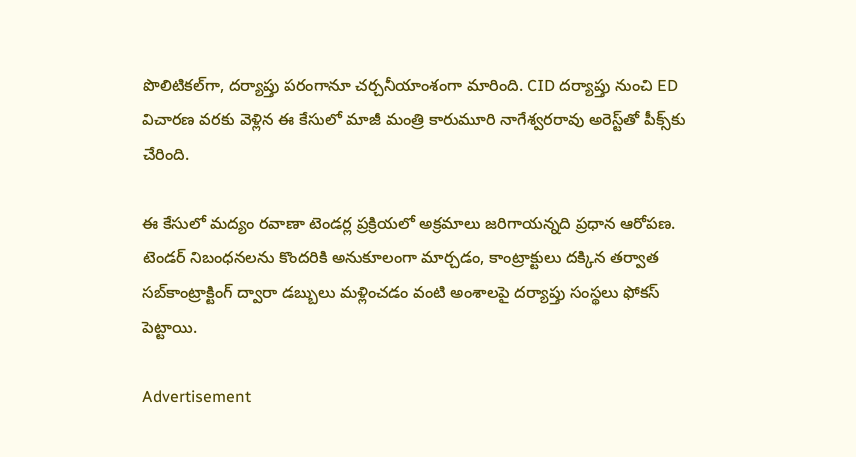పొలిటికల్‌గా, దర్యాప్తు పరంగానూ చర్చనీయాంశంగా మారింది. CID దర్యాప్తు నుంచి ED విచారణ వరకు వెళ్లిన ఈ కేసులో మాజీ మంత్రి కారుమూరి నాగేశ్వరరావు అరెస్ట్‌తో పీక్స్‌కు చేరింది.

ఈ కేసులో మద్యం రవాణా టెండర్ల ప్రక్రియలో అక్రమాలు జరిగాయన్నది ప్రధాన ఆరోపణ. టెండర్ నిబంధనలను కొందరికి అనుకూలంగా మార్చడం, కాంట్రాక్టులు దక్కిన తర్వాత సబ్‌కాంట్రాక్టింగ్ ద్వారా డబ్బులు మళ్లించడం వంటి అంశాలపై దర్యాప్తు సంస్థలు ఫోకస్ పెట్టాయి.

Advertisement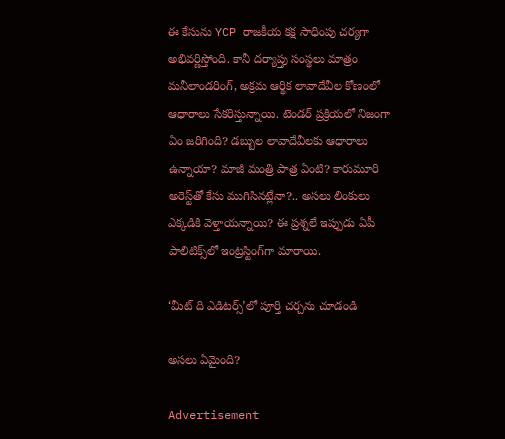ఈ కేసును YCP రాజకీయ కక్ష సాధింపు చర్యగా అభివర్ణిస్తోంది. కానీ దర్యాప్తు సంస్థలు మాత్రం మనీలాండరింగ్, అక్రమ ఆర్థిక లావాదేవీల కోణంలో ఆధారాలు సేకరిస్తున్నాయి. టెండర్ ప్రక్రియలో నిజంగా ఏం జరిగింది? డబ్బుల లావాదేవీలకు ఆధారాలు ఉన్నాయా? మాజీ మంత్రి పాత్ర ఏంటి? కారుమూరి అరెస్ట్‌తో కేసు ముగిసినట్లేనా?.. అసలు లింకులు ఎక్కడికి వెళ్తాయన్నాయి? ఈ ప్రశ్నలే ఇప్పుడు ఏపీ పాలిటిక్స్‌లో ఇంట్రస్టింగ్‌గా మారాయి.

‘మీట్ ది ఎడిటర్స్‌’లో పూర్తి చర్చను చూడండి

అసలు ఏమైంది?

Advertisement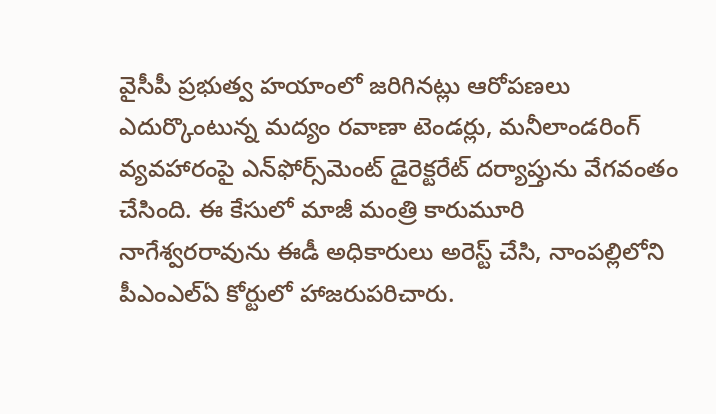వైసీపీ ప్రభుత్వ హయాంలో జరిగినట్లు ఆరోపణలు ఎదుర్కొంటున్న మద్యం రవాణా టెండర్లు, మనీలాండరింగ్ వ్యవహారంపై ఎన్‌ఫోర్స్‌మెంట్ డైరెక్టరేట్ దర్యాప్తును వేగవంతం చేసింది. ఈ కేసులో మాజీ మంత్రి కారుమూరి నాగేశ్వరరావును ఈడీ అధికారులు అరెస్ట్ చేసి, నాంపల్లిలోని పీఎంఎల్‌ఏ కోర్టులో హాజరుపరిచారు.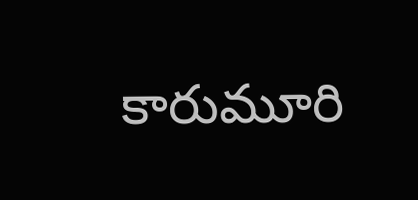కారుమూరి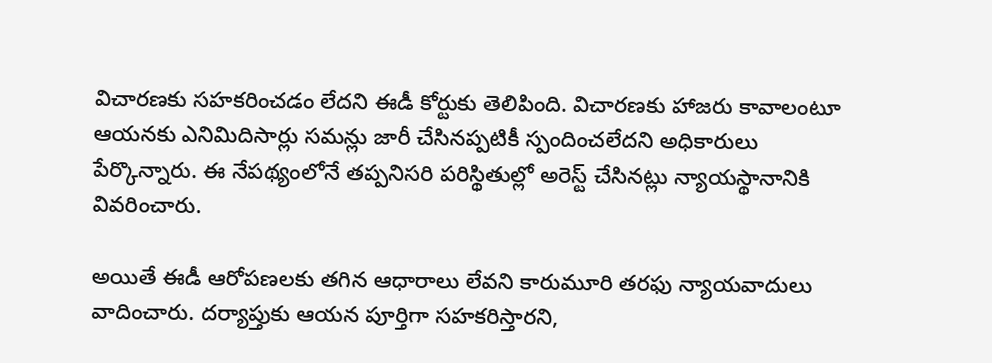విచారణకు సహకరించడం లేదని ఈడీ కోర్టుకు తెలిపింది. విచారణకు హాజరు కావాలంటూ ఆయనకు ఎనిమిదిసార్లు సమన్లు జారీ చేసినప్పటికీ స్పందించలేదని అధికారులు పేర్కొన్నారు. ఈ నేపథ్యంలోనే తప్పనిసరి పరిస్థితుల్లో అరెస్ట్ చేసినట్లు న్యాయస్థానానికి వివరించారు.

అయితే ఈడీ ఆరోపణలకు తగిన ఆధారాలు లేవని కారుమూరి తరఫు న్యాయవాదులు వాదించారు. దర్యాప్తుకు ఆయన పూర్తిగా సహకరిస్తారని,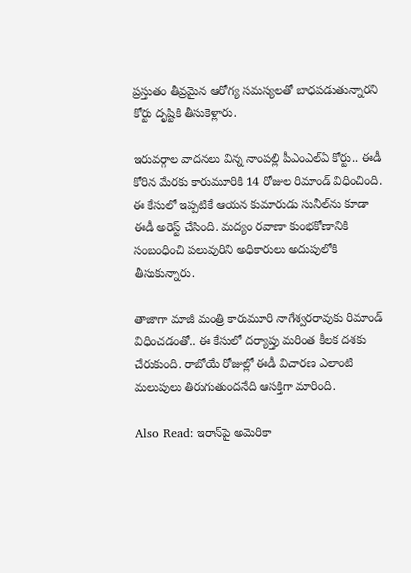ప్రస్తుతం తీవ్రమైన ఆరోగ్య సమస్యలతో బాధపడుతున్నారని కోర్టు దృష్టికి తీసుకెళ్లారు.

ఇరువర్గాల వాదనలు విన్న నాంపల్లి పీఎంఎల్‌ఏ కోర్టు.. ఈడీ కోరిన మేరకు కారుమూరికి 14 రోజుల రిమాండ్ విధించింది. ఈ కేసులో ఇప్పటికే ఆయన కుమారుడు సునీల్‌ను కూడా ఈడీ అరెస్ట్ చేసింది. మద్యం రవాణా కుంభకోణానికి సంబంధించి పలువురిని అధికారులు అదుపులోకి తీసుకున్నారు.

తాజాగా మాజీ మంత్రి కారుమూరి నాగేశ్వరరావుకు రిమాండ్ విధించడంతో.. ఈ కేసులో దర్యాప్తు మరింత కీలక దశకు చేరుకుంది. రాబోయే రోజుల్లో ఈడీ విచారణ ఎలాంటి మలుపులు తిరుగుతుందనేది ఆసక్తిగా మారింది.

Also Read: ఇరాన్‌పై అమెరికా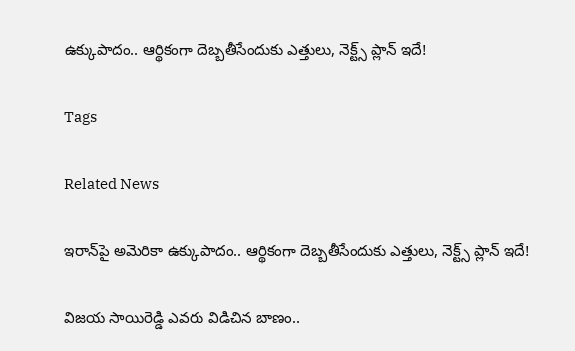ఉక్కుపాదం.. ఆర్థికంగా దెబ్బతీసేందుకు ఎత్తులు, నెక్ట్స్ ప్లాన్ ఇదే!

Tags

Related News

ఇరాన్‌పై అమెరికా ఉక్కుపాదం.. ఆర్థికంగా దెబ్బతీసేందుకు ఎత్తులు, నెక్ట్స్ ప్లాన్ ఇదే!

విజ‌య సాయిరెడ్డి ఎవ‌రు విడిచిన బాణం..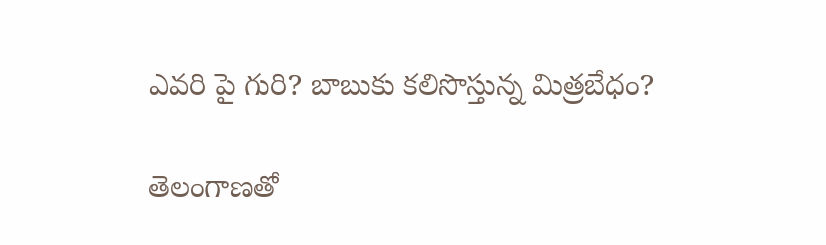ఎవ‌రి పై గురి? బాబుకు క‌లిసొస్తున్న‌ మిత్ర‌బేధం?

తెలంగాణతో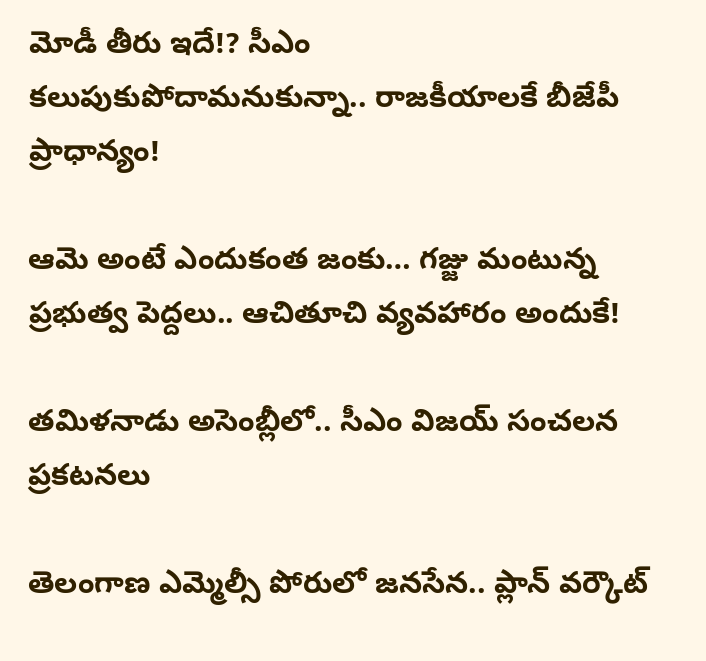మోడీ తీరు ఇదే!? సీఎం కలుపుకుపోదామనుకున్నా.. రాజకీయాలకే బీజేపీ ప్రాధాన్యం!

ఆమె అంటే ఎందుకంత జంకు… గజ్జు మంటున్న ప్ర‌భుత్వ‌ పెద్దలు.. ఆచితూచి వ్య‌వ‌హారం అందుకే!

తమిళనాడు అసెంబ్లీలో.. సీఎం విజయ్ సంచలన ప్రకటనలు

తెలంగాణ ఎమ్మెల్సీ పోరులో జనసేన.. ప్లాన్ వర్కౌట్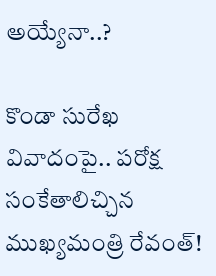అయ్యేనా..?

కొండా సురేఖ వివాదంపై.. పరోక్ష సంకేతాలిచ్చిన ముఖ్యమంత్రి రేవంత్!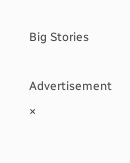Big Stories

Advertisement
×